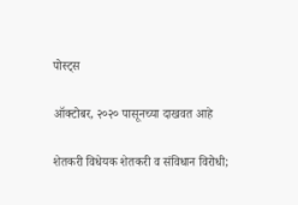पोस्ट्स

ऑक्टोबर, २०२० पासूनच्या दाखवत आहे

शेतकरी विधेयक शेतकरी व संविधान विरोधी;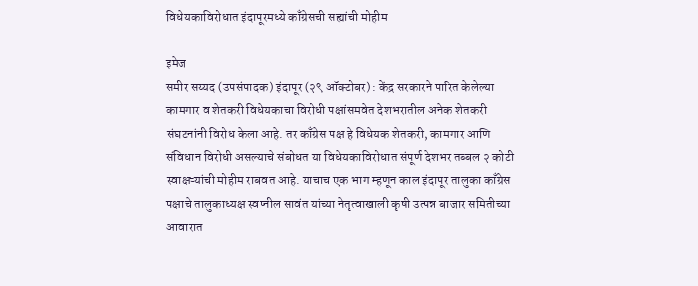विधेयकाविरोधात इंदापूरमध्ये काँग्रेसची सह्यांची मोहीम

इमेज
समीर सय्यद (उपसंपादक) इंदापूर (२९ ऑक्टोबर) : केंद्र सरकारने पारित केलेल्या कामगार व शेतकरी विधेयकाचा विरोधी पक्षांसमवेत देशभरातील अनेक शेतकरी संघटनांनी विरोध केला आहे. तर काँग्रेस पक्ष हे विधेयक शेतकरी, कामगार आणि संविधान विरोधी असल्याचे संबोधत या विधेयकाविरोधात संपूर्ण देशभर तब्बल २ कोटी स्वाक्षऱ्यांची मोहीम राबवत आहे. याचाच एक भाग म्हणून काल इंदापूर तालुका काँग्रेस पक्षाचे तालुकाध्यक्ष स्वप्नील सावंत यांच्या नेतृत्वाखाली कृषी उत्पन्न बाजार समितीच्या आवारात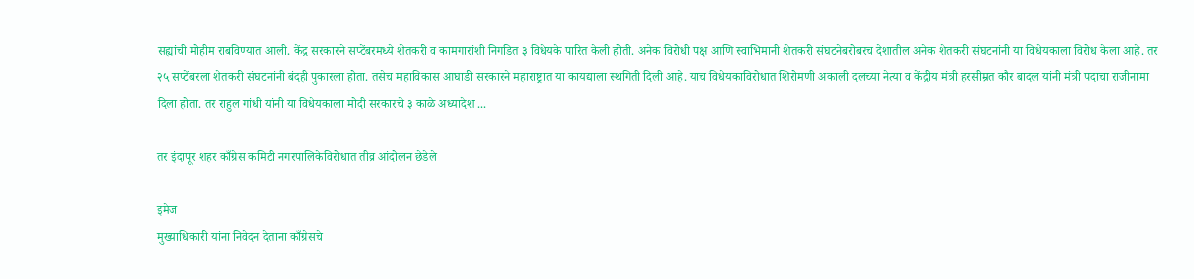सह्यांची मोहीम राबविण्यात आली. केंद्र सरकारने सप्टेंबरमध्ये शेतकरी व कामगारांशी निगडित ३ विधेयके पारित केली होती. अनेक विरोधी पक्ष आणि स्वाभिमानी शेतकरी संघटनेबरोबरच देशातील अनेक शेतकरी संघटनांनी या विधेयकाला विरोध केला आहे. तर २५ सप्टेंबरला शेतकरी संघटनांनी बंदही पुकारला होता. तसेच महाविकास आघाडी सरकारने महाराष्ट्रात या कायद्याला स्थगिती दिली आहे. याच विधेयकाविरोधात शिरोमणी अकाली दलच्या नेत्या व केंद्रीय मंत्री हरसीम्रत कौर बादल यांनी मंत्री पदाचा राजीनामा दिला होता. तर राहुल गांधी यांनी या विधेयकाला मोदी सरकारचे ३ काळे अध्यादेश ...

तर इंदापूर शहर काँग्रेस कमिटी नगरपालिकेविरोधात तीव्र आंदोलन छेडेले

इमेज
मुख्याधिकारी यांना निवेदन देताना काँग्रेसचे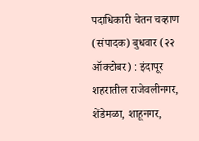पदाधिकारी चेतन चव्हाण (संपादक) बुधवार (२२ ऑक्टोबर) : इंदापूर शहरातील राजेवलीनगर, शेंडेमळा, शाहूनगर,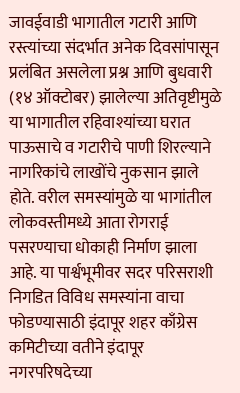जावईवाडी भागातील गटारी आणि रस्त्यांच्या संदर्भात अनेक दिवसांपासून प्रलंबित असलेला प्रश्न आणि बुधवारी (१४ ऑक्टोबर) झालेल्या अतिवृष्टीमुळे या भागातील रहिवाश्यांच्या घरात पाऊसाचे व गटारीचे पाणी शिरल्याने नागरिकांचे लाखोंचे नुकसान झाले होते. वरील समस्यांमुळे या भागांतील लोकवस्तीमध्ये आता रोगराई पसरण्याचा धोकाही निर्माण झाला आहे. या पार्श्वभूमीवर सदर परिसराशी निगडित विविध समस्यांना वाचा फोडण्यासाठी इंदापूर शहर काँग्रेस कमिटीच्या वतीने इंदापूर नगरपरिषदेच्या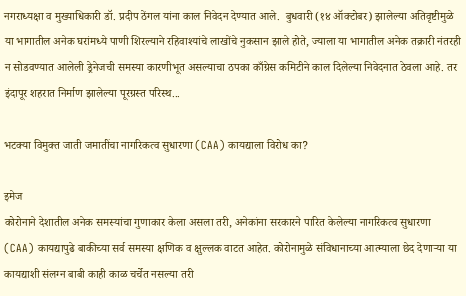नगराध्यक्षा व मुख्याधिकारी डॉ. प्रदीप ठेंगल यांना काल निवेदन देण्यात आले.  बुधवारी (१४ ऑक्टोबर) झालेल्या अतिवृष्टीमुळे या भागातील अनेक घरांमध्ये पाणी शिरल्याने रहिवाश्यांचे लाखोंचे नुकसान झाले होते, ज्याला या भागातील अनेक तक्रारी नंतरही न सोडवण्यात आलेली ड्रेनेजची समस्या कारणीभूत असल्याचा ठपका काँग्रेस कमिटीने काल दिलेल्या निवेदनात ठेवला आहे. तर इंदापूर शहरात निर्माण झालेल्या पूरग्रस्त परिस्थ...

भटक्या विमुक्त जाती जमातींचा नागरिकत्व सुधारणा (CAA) कायद्याला विरोध का?

इमेज
कोरोनाने देशातील अनेक समस्यांचा गुणाकार केला असला तरी, अनेकांना सरकारने पारित केलेल्या नागरिकत्व सुधारणा (CAA) कायद्यापुढे बाकीच्या सर्व समस्या क्षणिक व क्षुल्लक वाटत आहेत. कोरोनामुळे संविधानाच्या आत्म्याला छेद देणाऱ्या या कायद्याशी संलग्न बाबी काही काळ चर्चेत नसल्या तरी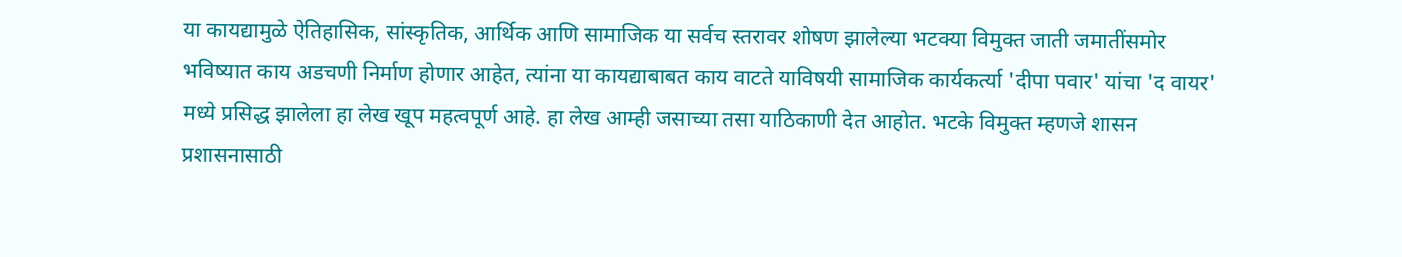या कायद्यामुळे ऐतिहासिक, सांस्कृतिक, आर्थिक आणि सामाजिक या सर्वच स्तरावर शोषण झालेल्या भटक्या विमुक्त जाती जमातींसमोर भविष्यात काय अडचणी निर्माण होणार आहेत, त्यांना या कायद्याबाबत काय वाटते याविषयी सामाजिक कार्यकर्त्या 'दीपा पवार' यांचा 'द वायर' मध्ये प्रसिद्ध झालेला हा लेख खूप महत्वपूर्ण आहे. हा लेख आम्ही जसाच्या तसा याठिकाणी देत आहोत. भटके विमुक्त म्हणजे शासन प्रशासनासाठी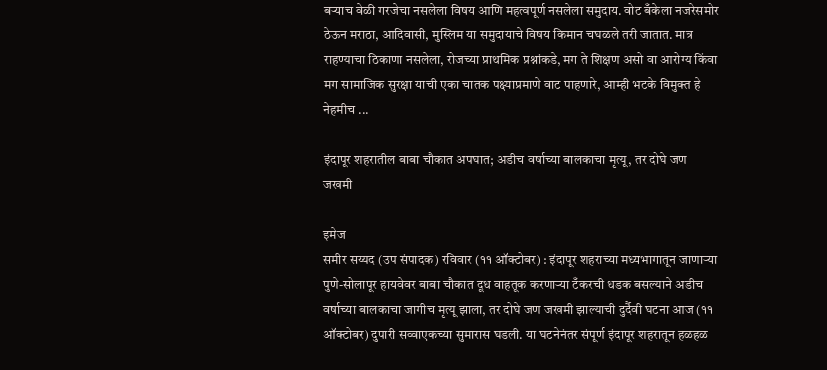बऱ्याच वेळी गरजेचा नसलेला विषय आणि महत्वपूर्ण नसलेला समुदाय. वोट बँकेला नजरेसमोर ठेऊन मराठा, आदिवासी, मुस्लिम या समुदायाचे विषय किमान चघळले तरी जातात. मात्र राहण्याचा ठिकाणा नसलेला, रोजच्या प्राथमिक प्रश्नांकडे, मग ते शिक्षण असो वा आरोग्य किंवा मग सामाजिक सुरक्षा याची एका चातक पक्ष्याप्रमाणे वाट पाहणारे, आम्ही भटके विमुक्त हे नेहमीच ...

इंदापूर शहरातील बाबा चौकात अपघात; अडीच वर्षाच्या बालकाचा मृत्यू, तर दोघे जण जखमी

इमेज
समीर सय्यद (उप संपादक) रविवार (११ ऑक्टोबर) : इंदापूर शहराच्या मध्यभागातून जाणाऱ्या पुणे-सोलापूर हायवेवर बाबा चौकात दूध वाहतूक करणाऱ्या टँकरची धडक बसल्याने अडीच वर्षाच्या बालकाचा जागीच मृत्यू झाला, तर दोघे जण जखमी झाल्याची दुर्दैवी घटना आज (११ ऑक्टोबर) दुपारी सव्वाएकच्या सुमारास घडली. या घटनेनंतर संपूर्ण इंदापूर शहरातून हळहळ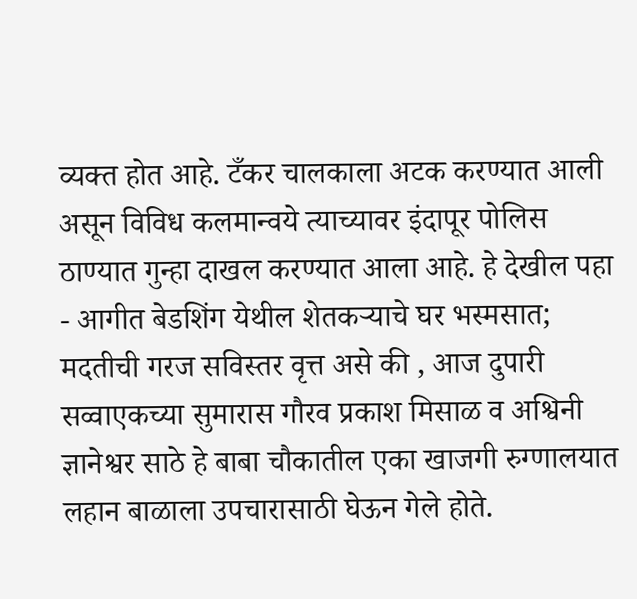व्यक्त होत आहे. टँकर चालकाला अटक करण्यात आली असून विविध कलमान्वये त्याच्यावर इंदापूर पोलिस ठाण्यात गुन्हा दाखल करण्यात आला आहे. हे देखील पहा - आगीत बेडशिंग येथील शेतकऱ्याचे घर भस्मसात; मदतीची गरज सविस्तर वृत्त असे की , आज दुपारी सव्वाएकच्या सुमारास गौरव प्रकाश मिसाळ व अश्विनी ज्ञानेश्वर साठे हे बाबा चौकातील एका खाजगी रुग्णालयात लहान बाळाला उपचारासाठी घेऊन गेले होते.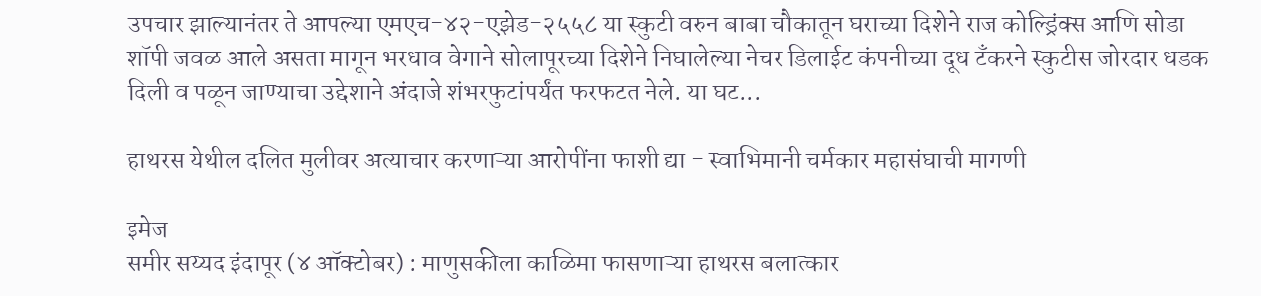उपचार झाल्यानंतर ते आपल्या एमएच-४२-एझेड-२५५८ या स्कुटी वरुन बाबा चौकातून घराच्या दिशेने राज कोल्ड्रिंक्स आणि सोडा शॉपी जवळ आले असता मागून भरधाव वेगाने सोलापूरच्या दिशेने निघालेल्या नेचर डिलाईट कंपनीच्या दूध टँकरने स्कुटीस जोरदार धडक दिली व पळून जाण्याचा उद्देशाने अंदाजे शंभरफुटांपर्यंत फरफटत नेले. या घट...

हाथरस येथील दलित मुलीवर अत्याचार करणाऱ्या आरोपींना फाशी द्या - स्वाभिमानी चर्मकार महासंघाची मागणी

इमेज
समीर सय्यद इंदापूर (४ ऑक्टोबर) : माणुसकीला काळिमा फासणाऱ्या हाथरस बलात्कार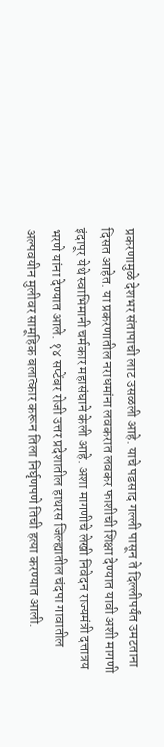प्रकरणामुळे देशभर संतापाची लाट उसळली आहे. याचे पडसाद गल्ली पासून ते दिल्लीपर्यंत उमटताना दिसत आहेत. या प्रकरणातील नराधमांना लवकरात लवकर फाशीची शिक्षा देण्यात यावी अशी मागणी इंदापूर येथे स्वाभिमानी चर्मकार महासंघाने केली आहे. अशा मागणीचे लेखी निवेदन राज्यमंत्री दत्तात्रय भरणे यांना देण्यात आले. १४ सप्टेंबर रोजी उत्तर प्रदेशातील हाथरस जिल्ह्यातील चंदपा गावातील अल्पवयीन मुलीवर सामूहिक बलात्कार करून तिला निर्घृणपणे तिची हत्या करण्यात आली.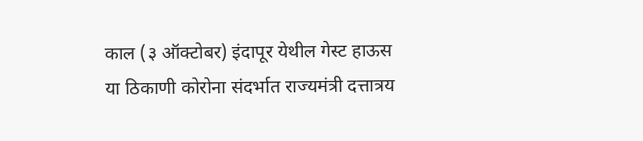काल (३ ऑक्टोबर) इंदापूर येथील गेस्ट हाऊस या ठिकाणी कोरोना संदर्भात राज्यमंत्री दत्तात्रय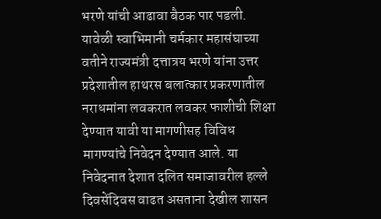भरणे यांची आढावा बैठक पार पडली. यावेळी स्वाभिमानी चर्मकार महासंघाच्या वतीने राज्यमंत्री दत्तात्रय भरणे यांना उत्तर प्रदेशातील हाथरस बलात्कार प्रकरणातील नराधमांना लवकरात लवकर फाशीची शिक्षा देण्यात यावी या मागणीसह विविध मागण्यांचे निवेदन देण्यात आले. या निवेदनात देशात दलित समाजावरील हल्ले दिवसेंदिवस वाढत असताना देखील शासन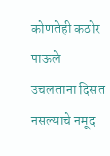कोणतेही कठोर पाऊले उचलताना दिसत नसल्याचे नमूद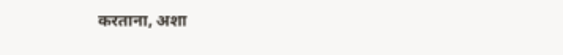करताना, अशा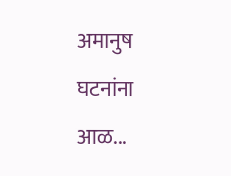अमानुष घटनांना आळ...